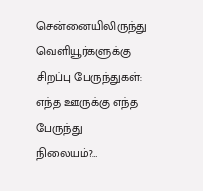சென்னையிலிருந்து வெளியூர்களுக்கு சிறப்பு பேருந்துகள்: எந்த ஊருக்கு எந்த பேருந்து நிலையம்?…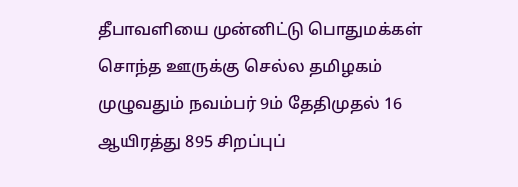தீபாவளியை முன்னிட்டு பொதுமக்கள் சொந்த ஊருக்கு செல்ல தமிழகம் முழுவதும் நவம்பர் 9ம் தேதிமுதல் 16 ஆயிரத்து 895 சிறப்புப்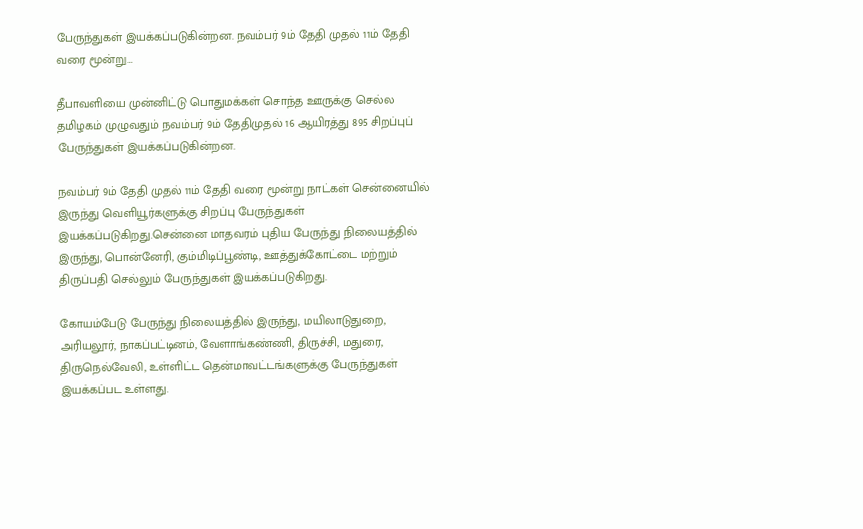பேருந்துகள் இயக்கப்படுகின்றன. நவம்பர் 9ம் தேதி முதல் 11ம் தேதி வரை மூன்று…

தீபாவளியை முன்னிட்டு பொதுமக்கள் சொந்த ஊருக்கு செல்ல தமிழகம் முழுவதும் நவம்பர் 9ம் தேதிமுதல் 16 ஆயிரத்து 895 சிறப்புப் பேருந்துகள் இயக்கப்படுகின்றன.

நவம்பர் 9ம் தேதி முதல் 11ம் தேதி வரை மூன்று நாட்கள் சென்னையில் இருந்து வெளியூர்களுக்கு சிறப்பு பேருந்துகள் இயக்கப்படுகிறது.சென்னை மாதவரம் புதிய பேருந்து நிலையத்தில் இருந்து, பொன்னேரி, கும்மிடிப்பூண்டி, ஊத்துக்கோட்டை மற்றும் திருப்பதி செல்லும் பேருந்துகள் இயக்கப்படுகிறது.

கோயம்பேடு பேருந்து நிலையத்தில் இருந்து, மயிலாடுதுறை, அரியலூர், நாகப்பட்டினம், வேளாங்கண்ணி, திருச்சி, மதுரை, திருநெல்வேலி, உள்ளிட்ட தென்மாவட்டங்களுக்கு பேருந்துகள் இயக்கப்பட உள்ளது.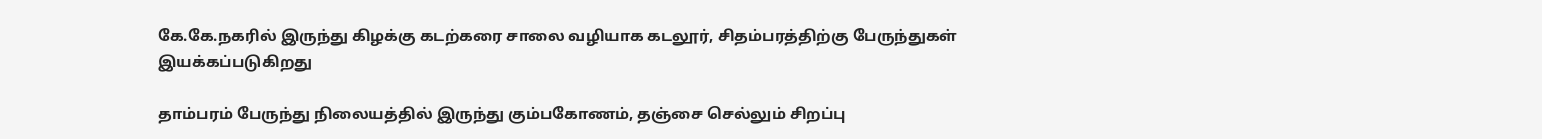கே.கே.நகரில் இருந்து கிழக்கு கடற்கரை சாலை வழியாக கடலூர், சிதம்பரத்திற்கு பேருந்துகள் இயக்கப்படுகிறது

தாம்பரம் பேருந்து நிலையத்தில் இருந்து கும்பகோணம், தஞ்சை செல்லும் சிறப்பு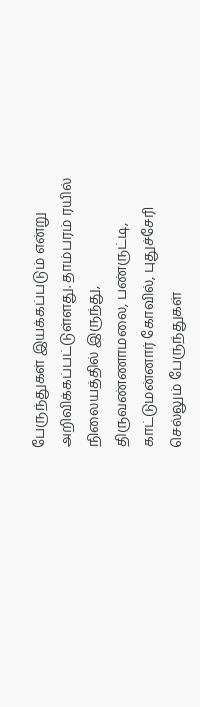பேருந்துகள் இயக்கப்படும் என்று அறிவிக்கப்பட்டுள்ளது. தாம்பரம் ரயில் நிலையத்தில் இருந்து, திருவண்ணாமலை, பண்ருட்டி, காட்டுமன்னார் கோவில், புதுச்சேரி செல்லும் பேருந்துகள்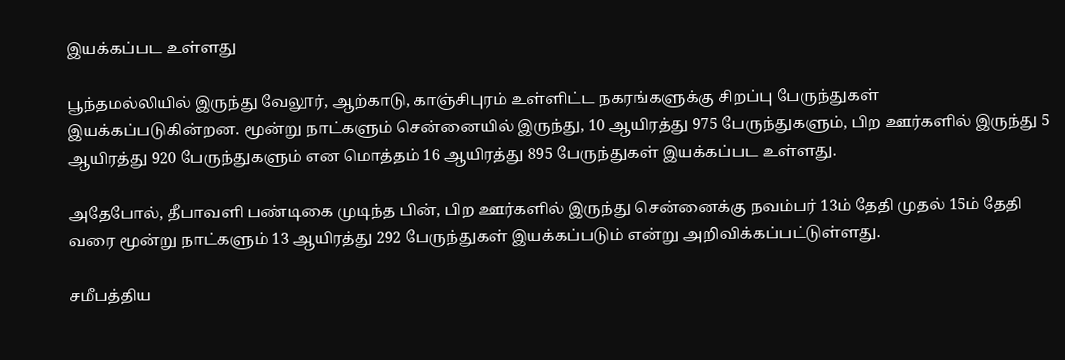இயக்கப்பட உள்ளது

பூந்தமல்லியில் இருந்து வேலூர், ஆற்காடு, காஞ்சிபுரம் உள்ளிட்ட நகரங்களுக்கு சிறப்பு பேருந்துகள் இயக்கப்படுகின்றன. மூன்று நாட்களும் சென்னையில் இருந்து, 10 ஆயிரத்து 975 பேருந்துகளும், பிற ஊர்களில் இருந்து 5 ஆயிரத்து 920 பேருந்துகளும் என மொத்தம் 16 ஆயிரத்து 895 பேருந்துகள் இயக்கப்பட உள்ளது.

அதேபோல், தீபாவளி பண்டிகை முடிந்த பின், பிற ஊர்களில் இருந்து சென்னைக்கு நவம்பர் 13ம் தேதி முதல் 15ம் தேதி வரை மூன்று நாட்களும் 13 ஆயிரத்து 292 பேருந்துகள் இயக்கப்படும் என்று அறிவிக்கப்பட்டுள்ளது.

சமீபத்திய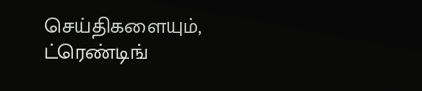செய்திகளையும், ட்ரெண்டிங்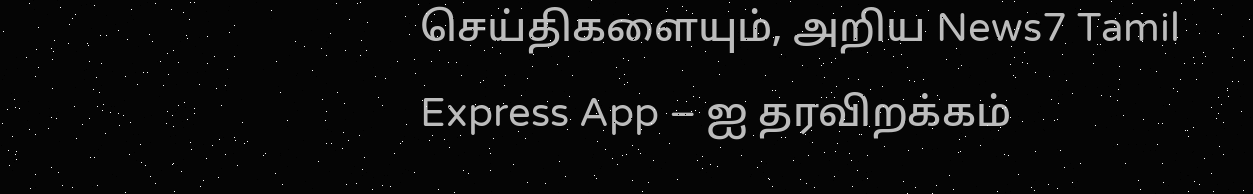செய்திகளையும், அறிய News7 Tamil Express App – ஐ தரவிறக்கம்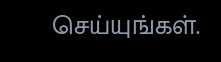செய்யுங்கள்.